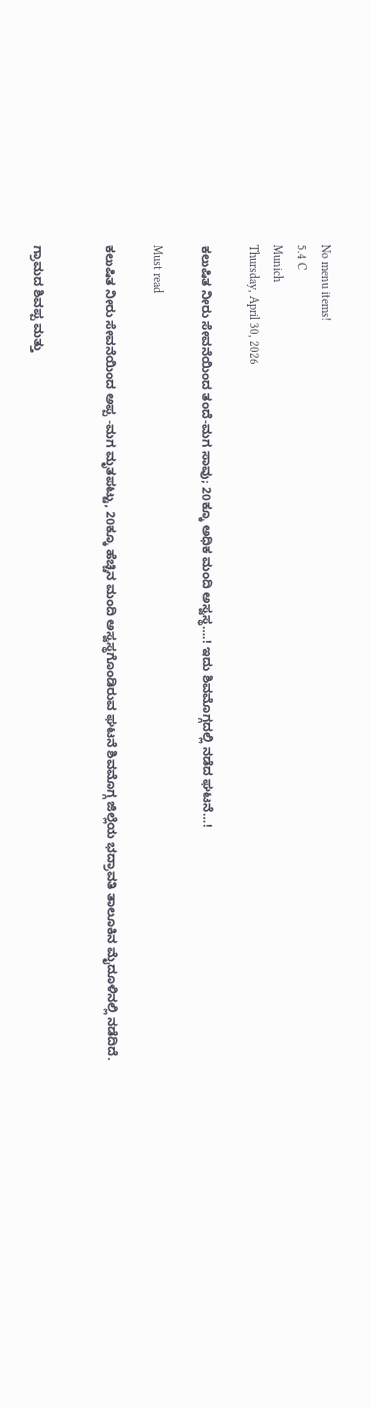No menu items!
5.4 C
Munich
Thursday, April 30, 2026

ಕಲುಷಿತ ನೀರು ಸೇವನೆಯಿಂದ ತಂದೆ-ಮಗ ಸಾವು; 20ಕ್ಕೂ ಅಧಿಕ ಮಂದಿ ಅಸ್ವಸ್ಥ….! ಇದು ಶಿವಮೊಗ್ಗದಲ್ಲಿ ನಡೆದ ಘಟನೆ…!

Must read

ಕಲುಷಿತ ನೀರು ಸೇವನೆಯಿಂದ ಅಪ್ಪ -ಮಗ ಮೃತಪಟ್ಟು, 20ಕ್ಕೂ ಹೆಚ್ಚಿನ ಮಂದಿ‌ ಅಸ್ವಸ್ಥಗೊಂಡಿರುವ ಘಟನೆ‌ ಶಿವಮೊಗ್ಗ ಜಿಲ್ಲೆಯ ಭದ್ರಾವತಿ ತಾಲೂಕಿನ ಮೈದೂಳಿನಲ್ಲಿ ನಡೆದಿದೆ.


ಗ್ರಾಮದ ಶಿವಪ್ಪ ಮತ್ತು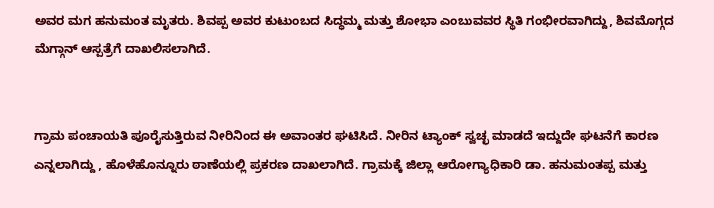ಅವರ ಮಗ ಹನುಮಂತ ಮೃತರು. ಶಿವಪ್ಪ ಅವರ ಕುಟುಂಬದ ಸಿದ್ಧಮ್ಮ ಮತ್ತು ಶೋಭಾ ಎಂಬುವವರ ಸ್ಥಿತಿ ಗಂಭೀರವಾಗಿದ್ದು, ಶಿವಮೊಗ್ಗದ ಮೆಗ್ಗಾನ್ ಆಸ್ಪತ್ರೆಗೆ ದಾಖಲಿಸಲಾಗಿದೆ.


ಗ್ರಾಮ ಪಂಚಾಯತಿ ಪೂರೈಸುತ್ತಿರುವ ನೀರಿನಿಂದ ಈ ಅವಾಂತರ ಘಟಿಸಿದೆ. ನೀರಿನ ಟ್ಯಾಂಕ್ ಸ್ವಚ್ಛ ಮಾಡದೆ ಇದ್ದುದೇ ಘಟನೆಗೆ ಕಾರಣ ಎನ್ನಲಾಗಿದ್ದು , ಹೊಳೆಹೊನ್ನೂರು ಠಾಣೆಯಲ್ಲಿ ಪ್ರಕರಣ ದಾಖಲಾಗಿದೆ. ಗ್ರಾಮಕ್ಕೆ ಜಿಲ್ಲಾ ಆರೋಗ್ಯಾಧಿಕಾರಿ ಡಾ. ಹನುಮಂತಪ್ಪ ಮತ್ತು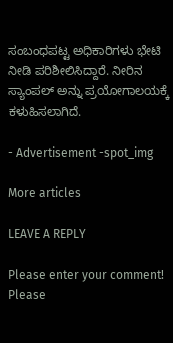ಸಂಬಂಧಪಟ್ಟ ಅಧಿಕಾರಿಗಳು ಭೇಟಿ ನೀಡಿ ಪರಿಶೀಲಿಸಿದ್ದಾರೆ. ನೀರಿನ ಸ್ಯಾಂಪಲ್ ಅನ್ನು ಪ್ರಯೋಗಾಲಯಕ್ಕೆ ಕಳುಹಿಸಲಾಗಿದೆ.

- Advertisement -spot_img

More articles

LEAVE A REPLY

Please enter your comment!
Please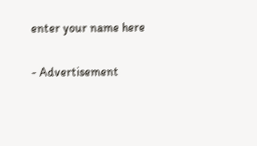enter your name here

- Advertisement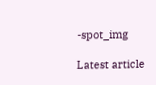-spot_img

Latest article